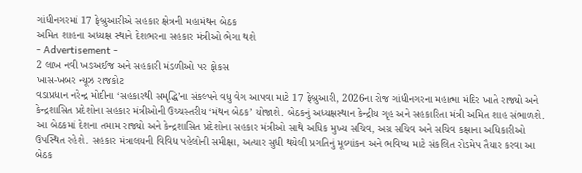ગાંધીનગરમાં 17 ફેબ્રુઆરીએ સહકાર ક્ષેત્રની મહામંથન બેઠક
અમિત શાહના અધ્યક્ષ સ્થાને દેશભરના સહકાર મંત્રીઓ ભેગા થશે
- Advertisement -
2 લાખ નવી ખઙઅઈજ અને સહકારી મંડળીઓ પર ફોકસ
ખાસ-ખબર ન્યૂઝ રાજકોટ
વડાપ્રધાન નરેન્દ્ર મોદીના ‘સહકારથી સમૃદ્ધિ’ના સંકલ્પને વધુ વેગ આપવા માટે 17 ફેબ્રુઆરી, 2026ના રોજ ગાંધીનગરના મહાત્મા મંદિર ખાતે રાજ્યો અને કેન્દ્રશાસિત પ્રદેશોના સહકાર મંત્રીઓની ઉચ્ચસ્તરીય ‘મંથન બેઠક’ યોજાશે. બેઠકનું અધ્યક્ષસ્થાન કેન્દ્રીય ગૃહ અને સહકારિતા મંત્રી અમિત શાહ સંભાળશે. આ બેઠકમાં દેશના તમામ રાજ્યો અને કેન્દ્રશાસિત પ્રદેશોના સહકાર મંત્રીઓ સાથે અધિક મુખ્ય સચિવ, અગ્ર સચિવ અને સચિવ કક્ષાના અધિકારીઓ ઉપસ્થિત રહેશે. સહકાર મંત્રાલયની વિવિધ પહેલોની સમીક્ષા, અત્યાર સુધી થયેલી પ્રગતિનું મૂલ્યાંકન અને ભવિષ્ય માટે સંકલિત રોડમેપ તૈયાર કરવા આ બેઠક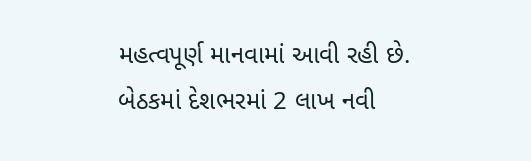મહત્વપૂર્ણ માનવામાં આવી રહી છે. બેઠકમાં દેશભરમાં 2 લાખ નવી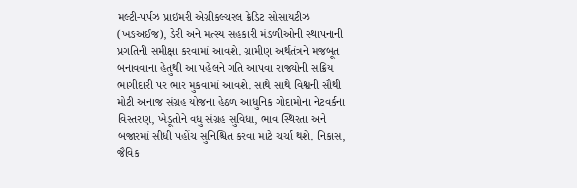મલ્ટી-પર્પઝ પ્રાઇમરી એગ્રીકલ્ચરલ ક્રેડિટ સોસાયટીઝ (ખઙઅઈજ), ડેરી અને મત્સ્ય સહકારી મંડળીઓની સ્થાપનાની પ્રગતિની સમીક્ષા કરવામાં આવશે. ગ્રામીણ અર્થતંત્રને મજબૂત બનાવવાના હેતુથી આ પહેલને ગતિ આપવા રાજ્યોની સક્રિય ભાગીદારી પર ભાર મુકવામાં આવશે. સાથે સાથે વિશ્વની સૌથી મોટી અનાજ સંગ્રહ યોજના હેઠળ આધુનિક ગોદામોના નેટવર્કના વિસ્તરણ, ખેડૂતોને વધુ સંગ્રહ સુવિધા, ભાવ સ્થિરતા અને બજારમાં સીધી પહોંચ સુનિશ્ચિત કરવા માટે ચર્ચા થશે. નિકાસ, જૈવિક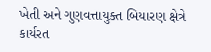ખેતી અને ગુણવત્તાયુક્ત બિયારણ ક્ષેત્રે કાર્યરત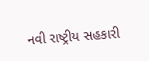નવી રાષ્ટ્રીય સહકારી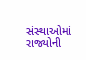સંસ્થાઓમાં રાજ્યોની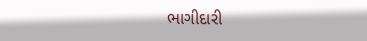ભાગીદારી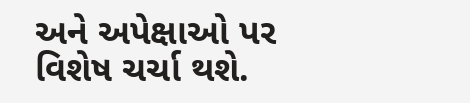અને અપેક્ષાઓ પર વિશેષ ચર્ચા થશે.